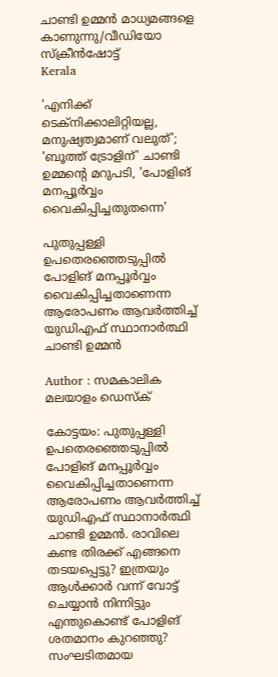ചാണ്ടി ഉമ്മന്‍ മാധ്യമങ്ങളെ കാണുന്നു/വീഡിയോ സ്‌ക്രീന്‍ഷോട്ട്
Kerala

'എനിക്ക് ടെക്‌നിക്കാലിറ്റിയല്ല, മനുഷ്യത്വമാണ് വലുത്'; 'ബൂത്ത് ട്രോളിന്' ചാണ്ടി ഉമ്മന്റെ മറുപടി, 'പോളിങ് മനപ്പൂര്‍വ്വം വൈകിപ്പിച്ചതുതന്നെ'

പുതുപ്പള്ളി ഉപതെരഞ്ഞെടുപ്പില്‍ പോളിങ് മനപ്പൂര്‍വ്വം വൈകിപ്പിച്ചതാണെന്ന ആരോപണം ആവര്‍ത്തിച്ച് യുഡിഎഫ് സ്ഥാനാര്‍ത്ഥി ചാണ്ടി ഉമ്മന്‍

Author : സമകാലിക മലയാളം ഡെസ്ക്

കോട്ടയം: പുതുപ്പള്ളി ഉപതെരഞ്ഞെടുപ്പില്‍ പോളിങ് മനപ്പൂര്‍വ്വം വൈകിപ്പിച്ചതാണെന്ന ആരോപണം ആവര്‍ത്തിച്ച് യുഡിഎഫ് സ്ഥാനാര്‍ത്ഥി ചാണ്ടി ഉമ്മന്‍. രാവിലെ കണ്ട തിരക്ക് എങ്ങനെ തടയപ്പെട്ടു? ഇത്രയും ആള്‍ക്കാര്‍ വന്ന് വോട്ട് ചെയ്യാന്‍ നിന്നിട്ടും എന്തുകൊണ്ട് പോളിങ് ശതമാനം കുറഞ്ഞു? സംഘടിതമായ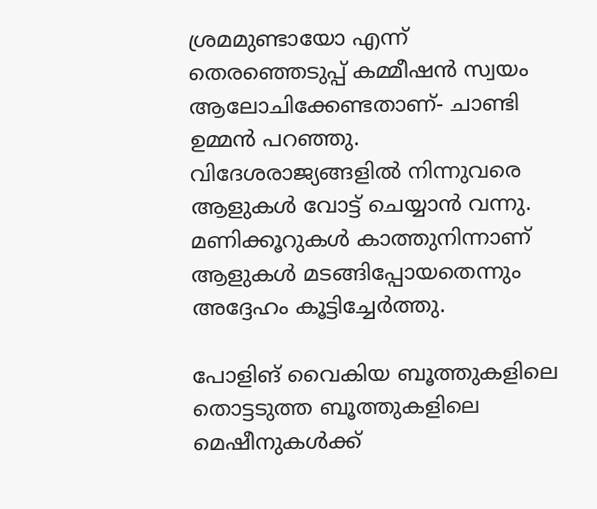ശ്രമമുണ്ടായോ എന്ന് തെരഞ്ഞെടുപ്പ് കമ്മീഷന്‍ സ്വയം ആലോചിക്കേണ്ടതാണ്- ചാണ്ടി ഉമ്മന്‍ പറഞ്ഞു. വിദേശരാജ്യങ്ങളില്‍ നിന്നുവരെ ആളുകള്‍ വോട്ട് ചെയ്യാന്‍ വന്നു. മണിക്കൂറുകള്‍ കാത്തുനിന്നാണ് ആളുകള്‍ മടങ്ങിപ്പോയതെന്നും അദ്ദേഹം കൂട്ടിച്ചേര്‍ത്തു.

പോളിങ് വൈകിയ ബൂത്തുകളിലെ തൊട്ടടുത്ത ബൂത്തുകളിലെ മെഷീനുകള്‍ക്ക്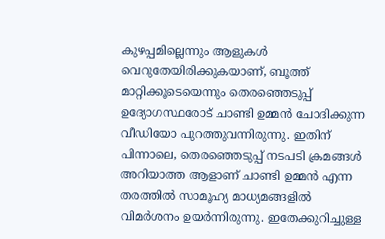കുഴപ്പമില്ലെന്നും ആളുകള്‍ വെറുതേയിരിക്കുകയാണ്, ബൂത്ത് മാറ്റിക്കൂടെയെന്നും തെരഞ്ഞെടുപ്പ് ഉദ്യോഗസ്ഥരോട് ചാണ്ടി ഉമ്മന്‍ ചോദിക്കുന്ന വീഡിയോ പുറത്തുവന്നിരുന്നു. ഇതിന് പിന്നാലെ, തെരഞ്ഞെടുപ്പ് നടപടി ക്രമങ്ങള്‍ അറിയാത്ത ആളാണ് ചാണ്ടി ഉമ്മന്‍ എന്ന തരത്തില്‍ സാമൂഹ്യ മാധ്യമങ്ങളില്‍ വിമര്‍ശനം ഉയര്‍ന്നിരുന്നു. ഇതേക്കുറിച്ചുള്ള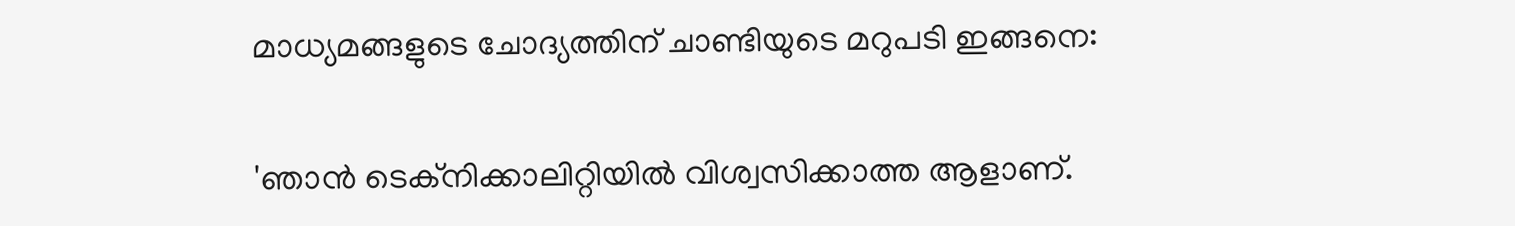മാധ്യമങ്ങളുടെ ചോദ്യത്തിന് ചാണ്ടിയുടെ മറുപടി ഇങ്ങനെ:

'ഞാന്‍ ടെക്‌നിക്കാലിറ്റിയില്‍ വിശ്വസിക്കാത്ത ആളാണ്.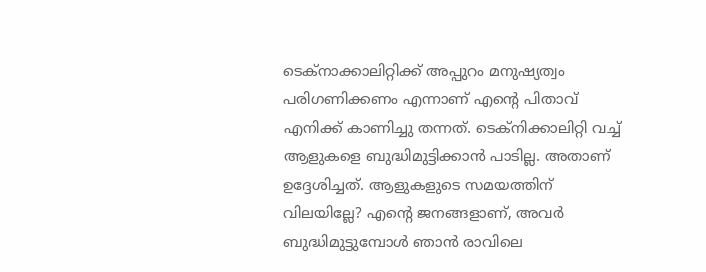ടെക്‌നാക്കാലിറ്റിക്ക് അപ്പുറം മനുഷ്യത്വം പരിഗണിക്കണം എന്നാണ് എന്റെ പിതാവ് എനിക്ക് കാണിച്ചു തന്നത്. ടെക്‌നിക്കാലിറ്റി വച്ച് ആളുകളെ ബുദ്ധിമുട്ടിക്കാന്‍ പാടില്ല. അതാണ് ഉദ്ദേശിച്ചത്. ആളുകളുടെ സമയത്തിന് വിലയില്ലേ? എന്റെ ജനങ്ങളാണ്, അവര്‍ ബുദ്ധിമുട്ടുമ്പോള്‍ ഞാന്‍ രാവിലെ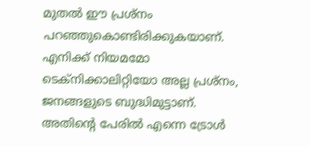മുതല്‍ ഈ പ്രശ്‌നം പറഞ്ഞുകൊണ്ടിരിക്കുകയാണ്. എനിക്ക് നിയമമോ ടെക്‌നിക്കാലിറ്റിയോ അല്ല പ്രശ്‌നം, ജനങ്ങളുടെ ബുദ്ധിമുട്ടാണ്. അതിന്റെ പേരില്‍ എന്നെ ട്രോള്‍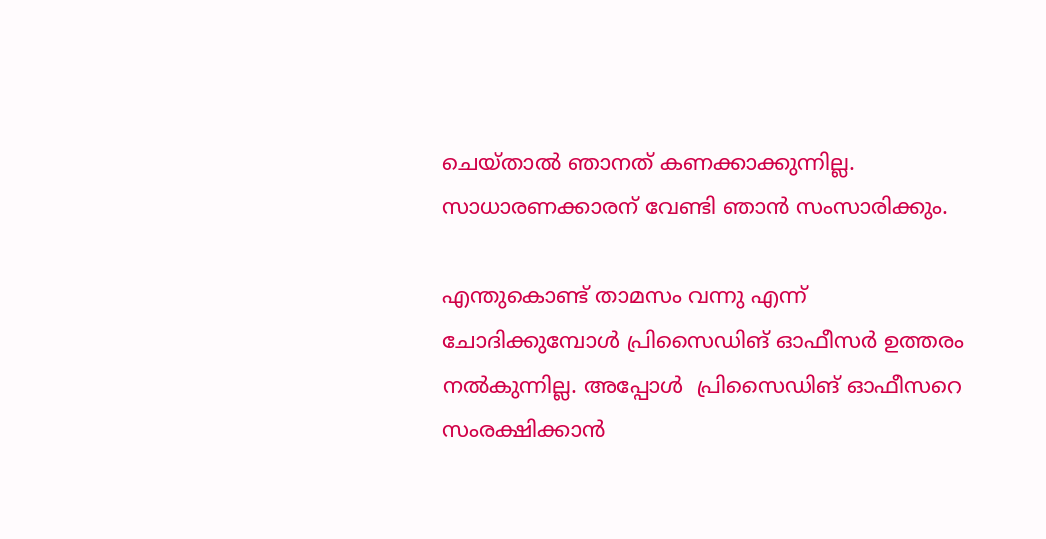ചെയ്താല്‍ ഞാനത് കണക്കാക്കുന്നില്ല. സാധാരണക്കാരന് വേണ്ടി ഞാന്‍ സംസാരിക്കും.

എന്തുകൊണ്ട് താമസം വന്നു എന്ന് ചോദിക്കുമ്പോള്‍ പ്രിസൈഡിങ് ഓഫീസര്‍ ഉത്തരം നല്‍കുന്നില്ല. അപ്പോള്‍  പ്രിസൈഡിങ് ഓഫീസറെ സംരക്ഷിക്കാന്‍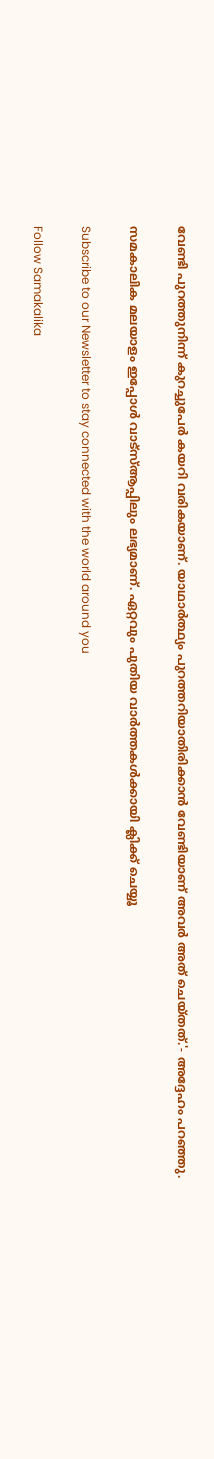വേണ്ടി പുറത്തുനിന്ന് കുറച്ചുപേര്‍ കയറി വരികയാണ്. യാഥാര്‍ത്ഥ്യം പുറത്തറിയാതിരിക്കാന്‍ വേണ്ടിയാണ് അവര്‍ അത് ചെയ്തത്.'- അദ്ദേഹം പറഞ്ഞു.

സമകാലിക മലയാളം ഇപ്പോള്‍ വാട്‌സ്ആപ്പിലും ലഭ്യമാണ്. ഏറ്റവും പുതിയ വാര്‍ത്തകള്‍ക്കായി ക്ലിക്ക് ചെയ്യൂ

Subscribe to our Newsletter to stay connected with the world around you

Follow Samakalika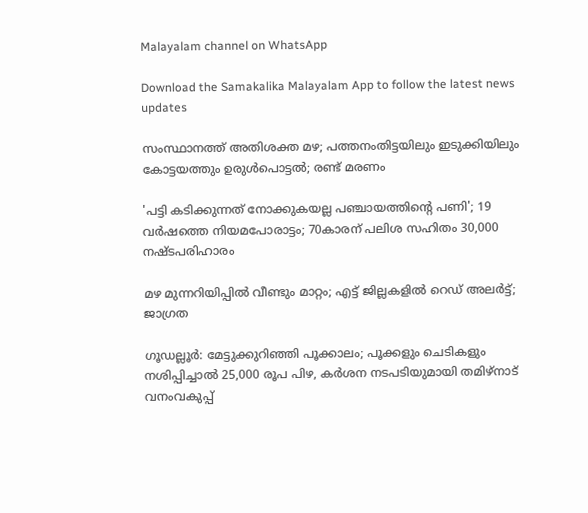Malayalam channel on WhatsApp

Download the Samakalika Malayalam App to follow the latest news updates

സംസ്ഥാനത്ത് അതിശക്ത മഴ; പത്തനംതിട്ടയിലും ഇടുക്കിയിലും കോട്ടയത്തും ഉരുള്‍പൊട്ടല്‍; രണ്ട് മരണം

'പട്ടി കടിക്കുന്നത് നോക്കുകയല്ല പഞ്ചായത്തിന്റെ പണി'; 19 വര്‍ഷത്തെ നിയമപോരാട്ടം; 70കാരന് പലിശ സഹിതം 30,000 നഷ്ടപരിഹാരം

മഴ മുന്നറിയിപ്പില്‍ വീണ്ടും മാറ്റം; എട്ട് ജില്ലകളില്‍ റെഡ് അലര്‍ട്ട്; ജാഗ്രത

ഗൂഡല്ലൂർ: മേട്ടുക്കുറിഞ്ഞി പൂക്കാലം; പൂക്കളും ചെടികളും നശിപ്പിച്ചാൽ 25,000 രൂപ പിഴ, കർശന നടപടിയുമായി തമിഴ്‌നാട് വനംവകുപ്പ്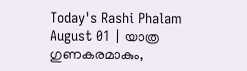Today's Rashi Phalam August 01 | യാത്ര ഗുണകരമാകും,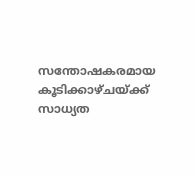സന്തോഷകരമായ കൂടിക്കാഴ്ചയ്ക്ക് സാധ്യത